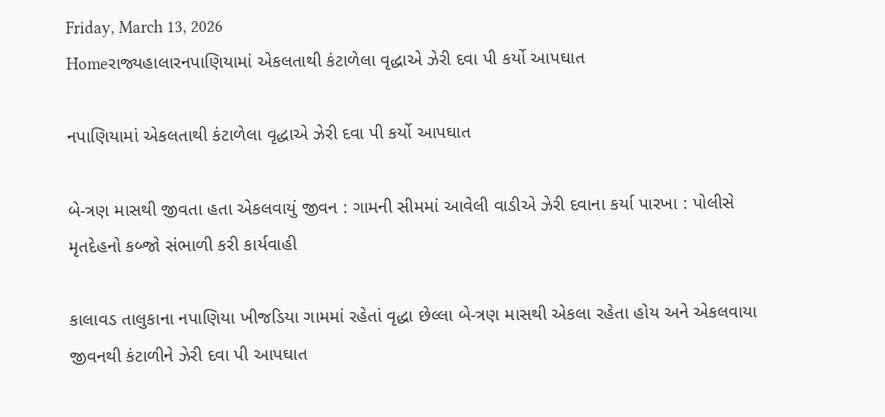Friday, March 13, 2026
Homeરાજ્યહાલારનપાણિયામાં એકલતાથી કંટાળેલા વૃદ્ધાએ ઝેરી દવા પી કર્યો આપઘાત

નપાણિયામાં એકલતાથી કંટાળેલા વૃદ્ધાએ ઝેરી દવા પી કર્યો આપઘાત

બે-ત્રણ માસથી જીવતા હતા એકલવાયું જીવન : ગામની સીમમાં આવેલી વાડીએ ઝેરી દવાના કર્યા પારખા : પોલીસે મૃતદેહનો કબ્જો સંભાળી કરી કાર્યવાહી

કાલાવડ તાલુકાના નપાણિયા ખીજડિયા ગામમાં રહેતાં વૃદ્ધા છેલ્લા બે-ત્રણ માસથી એકલા રહેતા હોય અને એકલવાયા જીવનથી કંટાળીને ઝેરી દવા પી આપઘાત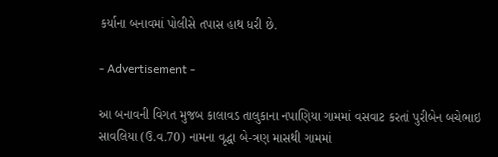કર્યાના બનાવમાં પોલીસે તપાસ હાથ ધરી છે.

- Advertisement -

આ બનાવની વિગત મુજબ કાલાવડ તાલુકાના નપાણિયા ગામમાં વસવાટ કરતાં પુરીબેન બચેભાઇ સાવલિયા (ઉ.વ.70) નામના વૃદ્ધા બે-ત્રણ માસથી ગામમાં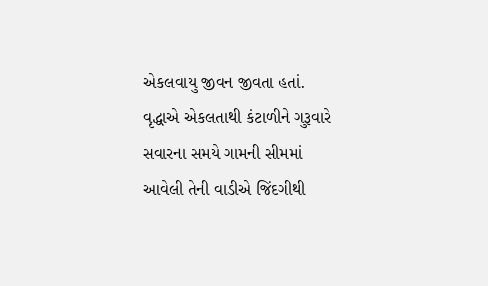એકલવાયુ જીવન જીવતા હતાં. વૃદ્ધાએ એકલતાથી કંટાળીને ગુરૂવારે સવારના સમયે ગામની સીમમાં આવેલી તેની વાડીએ જિંદગીથી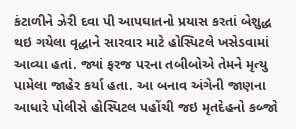કંટાળીને ઝેરી દવા પી આપઘાતનો પ્રયાસ કરતાં બેશુદ્ધ થઇ ગયેલા વૃદ્ધાને સારવાર માટે હોસ્પિટલે ખસેડવામાં આવ્યા હતાં. જ્યાં ફરજ પરના તબીબોએ તેમને મૃત્યુ પામેલા જાહેર કર્યા હતા. આ બનાવ અંગેની જાણના આધારે પોલીસે હોસ્પિટલ પહોંચી જઇ મૃતદેહનો કબ્જો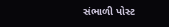સંભાળી પોસ્ટ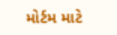મોર્ટમ માટે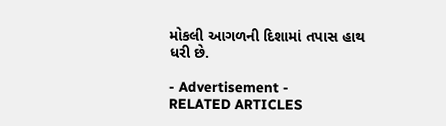મોકલી આગળની દિશામાં તપાસ હાથ ધરી છે.

- Advertisement -
RELATED ARTICLES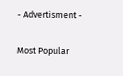- Advertisment -

Most Popular